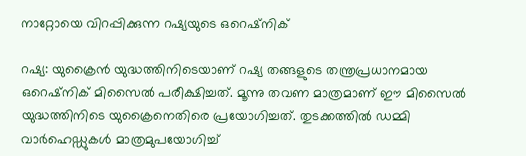നാറ്റോയെ വിറപ്പിക്കുന്ന റഷ്യയുടെ ഒറെഷ്‌നിക്

റഷ്യ: യുക്രൈൻ യുദ്ധത്തിനിടെയാണ് റഷ്യ തങ്ങളുടെ തന്ത്രപ്രധാനമായ ഒറെഷ്‌നിക് മിസൈൽ പരീക്ഷിച്ചത്. മൂന്നു തവണ മാത്രമാണ് ഈ മിസൈൽ യുദ്ധത്തിനിടെ യുക്രൈനെതിരെ പ്രയോഗിച്ചത്. തുടക്കത്തിൽ ഡമ്മി വാർഹെഡ്ഡുകൾ മാത്രമുപയോഗിച്ച്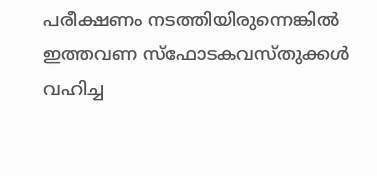പരീക്ഷണം നടത്തിയിരുന്നെങ്കിൽ ഇത്തവണ സ്‌ഫോടകവസ്തുക്കൾ വഹിച്ച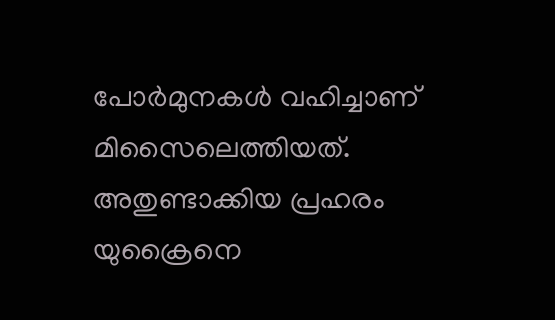പോർമുനകൾ വഹിച്ചാണ് മിസൈലെത്തിയത്. അതുണ്ടാക്കിയ പ്രഹരം യുക്രൈനെ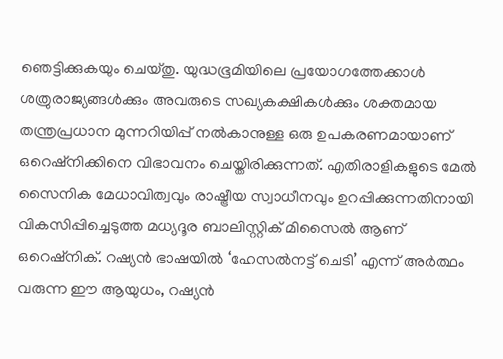ഞെട്ടിക്കുകയും ചെയ്തു. യുദ്ധഭൂമിയിലെ പ്രയോഗത്തേക്കാൾ ശത്രുരാജ്യങ്ങൾക്കും അവരുടെ സഖ്യകക്ഷികൾക്കും ശക്തമായ തന്ത്രപ്രധാന മുന്നറിയിപ്പ് നൽകാനുള്ള ഒരു ഉപകരണമായാണ് ഒറെഷ്‌നിക്കിനെ വിഭാവനം ചെയ്തിരിക്കുന്നത്. എതിരാളികളുടെ മേൽ സൈനിക മേധാവിത്വവും രാഷ്ട്രീയ സ്വാധീനവും ഉറപ്പിക്കുന്നതിനായി വികസിപ്പിച്ചെടുത്ത മധ്യദൂര ബാലിസ്റ്റിക് മിസൈൽ ആണ് ഒറെഷ്‌നിക്. റഷ്യൻ ഭാഷയിൽ ‘ഹേസൽനട്ട് ചെടി’ എന്ന് അർത്ഥം വരുന്ന ഈ ആയുധം, റഷ്യൻ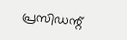പ്രസിഡന്റ്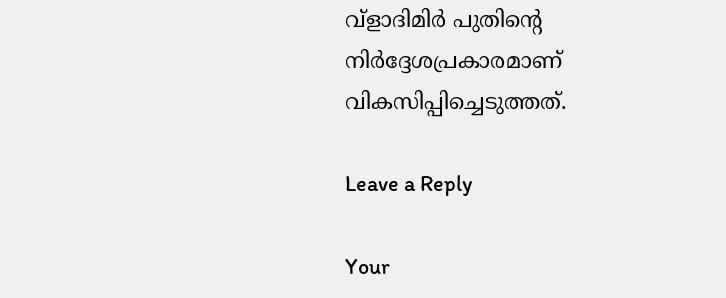വ്‌ളാദിമിർ പുതിന്റെ നിർദ്ദേശപ്രകാരമാണ് വികസിപ്പിച്ചെടുത്തത്.

Leave a Reply

Your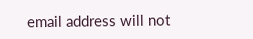email address will not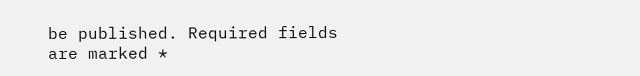be published. Required fields are marked *